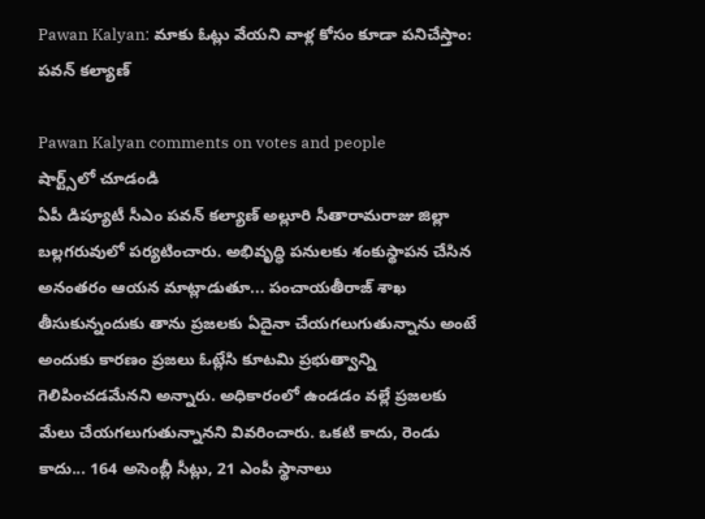Pawan Kalyan: మాకు ఓట్లు వేయని వాళ్ల కోసం కూడా పనిచేస్తాం: పవన్ కల్యాణ్

Pawan Kalyan comments on votes and people
షార్ట్స్‌లో చూడండి
ఏపీ డిప్యూటీ సీఎం పవన్ కల్యాణ్ అల్లూరి సీతారామరాజు జిల్లా బల్లగరువులో పర్యటించారు. అభివృద్ధి పనులకు శంకుస్థాపన చేసిన అనంతరం ఆయన మాట్లాడుతూ... పంచాయతీరాజ్ శాఖ తీసుకున్నందుకు తాను ప్రజలకు ఏదైనా చేయగలుగుతున్నాను అంటే అందుకు కారణం ప్రజలు ఓట్లేసి కూటమి ప్రభుత్వాన్ని గెలిపించడమేనని అన్నారు. అధికారంలో ఉండడం వల్లే ప్రజలకు మేలు చేయగలుగుతున్నానని వివరించారు. ఒకటి కాదు, రెండు కాదు... 164 అసెంబ్లీ సీట్లు, 21 ఎంపీ స్థానాలు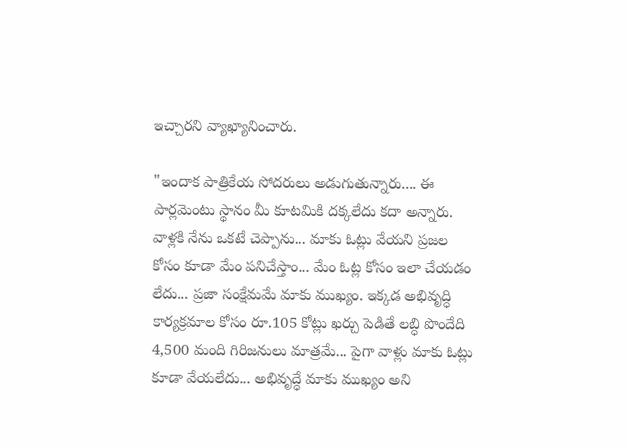ఇచ్చారని వ్యాఖ్యానించారు.

"ఇందాక పాత్రికేయ సోదరులు అడుగుతున్నారు.... ఈ పార్లమెంటు స్థానం మీ కూటమికి దక్కలేదు కదా అన్నారు. వాళ్లకి నేను ఒకటే చెప్పాను... మాకు ఓట్లు వేయని ప్రజల కోసం కూడా మేం పనిచేస్తాం... మేం ఓట్ల కోసం ఇలా చేయడం లేదు... ప్రజా సంక్షేమమే మాకు ముఖ్యం. ఇక్కడ అభివృద్ధి కార్యక్రమాల కోసం రూ.105 కోట్లు ఖర్చు పెడితే లబ్ధి పొందేది 4,500 మంది గిరిజనులు మాత్రమే... పైగా వాళ్లు మాకు ఓట్లు కూడా వేయలేదు... అభివృద్ధే మాకు ముఖ్యం అని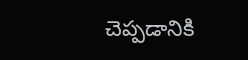చెప్పడానికి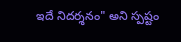ఇదే నిదర్శనం" అని స్పష్టం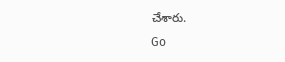చేశారు.
Go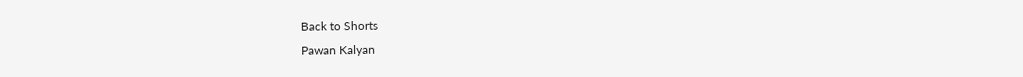Back to Shorts
Pawan Kalyan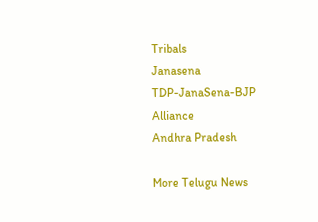Tribals
Janasena
TDP-JanaSena-BJP Alliance
Andhra Pradesh

More Telugu News